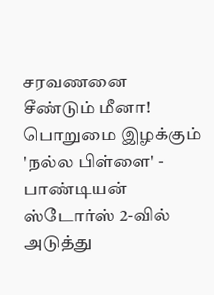சரவணனை சீண்டும் மீனா! பொறுமை இழக்கும் 'நல்ல பிள்ளை' - பாண்டியன் ஸ்டோர்ஸ் 2-வில் அடுத்து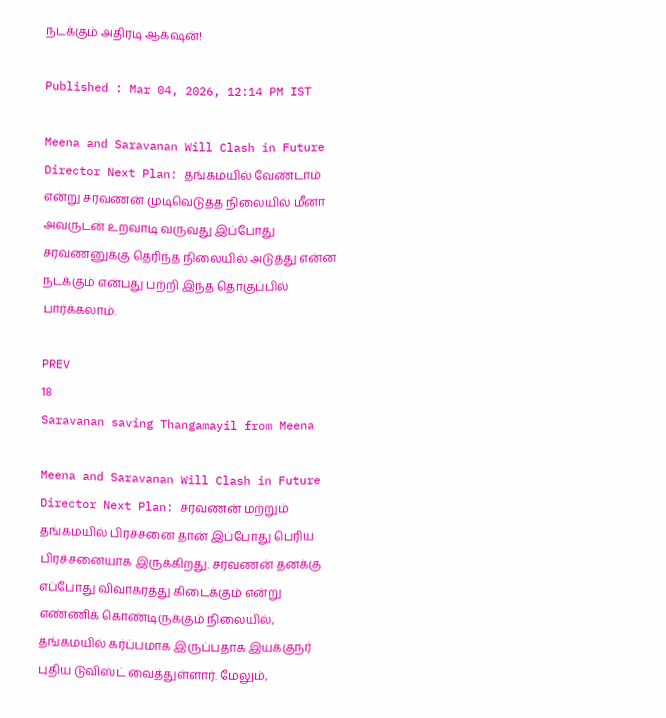நடக்கும் அதிரடி ஆக்‌ஷன்!

Published : Mar 04, 2026, 12:14 PM IST

Meena and Saravanan Will Clash in Future Director Next Plan: தங்கமயில் வேண்டாம் என்று சரவணன் முடிவெடுத்த நிலையில் மீனா அவருடன் உறவாடி வருவது இப்போது சரவணனுக்கு தெரிந்த நிலையில் அடுத்து என்ன நடக்கும் என்பது பற்றி இந்த தொகுப்பில் பார்க்கலாம்.

PREV
18
Saravanan saving Thangamayil from Meena

Meena and Saravanan Will Clash in Future Director Next Plan: சரவணன் மற்றும் தங்கமயில் பிரச்சனை தான் இப்போது பெரிய பிரச்சனையாக இருக்கிறது. சரவணன் தனக்கு எப்போது விவாகரத்து கிடைக்கும் என்று எண்ணிக் கொண்டிருக்கும் நிலையில், தங்கமயில் கர்ப்பமாக இருப்பதாக இயக்குநர் புதிய டுவிஸ்ட் வைத்துள்ளார். மேலும்,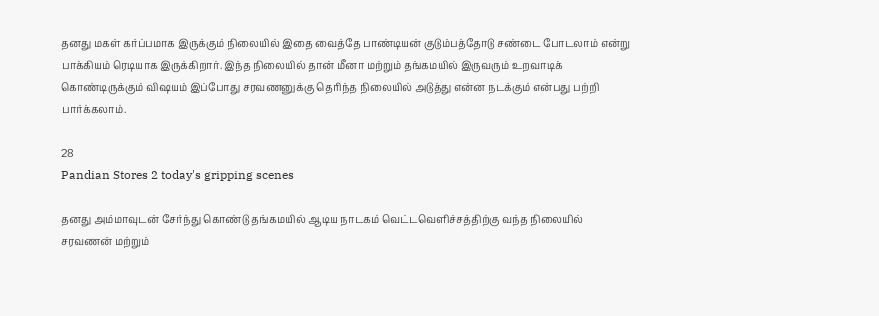தனது மகள் கர்ப்பமாக இருக்கும் நிலையில் இதை வைத்தே பாண்டியன் குடும்பத்தோடு சண்டை போடலாம் என்று பாக்கியம் ரெடியாக இருக்கிறார். இந்த நிலையில் தான் மீனா மற்றும் தங்கமயில் இருவரும் உறவாடிக் கொண்டிருக்கும் விஷயம் இப்போது சரவணனுக்கு தெரிந்த நிலையில் அடுத்து என்ன நடக்கும் என்பது பற்றி பார்க்கலாம்.

28
Pandian Stores 2 today's gripping scenes

தனது அம்மாவுடன் சேர்ந்து கொண்டு தங்கமயில் ஆடிய நாடகம் வெட்டவெளிச்சத்திற்கு வந்த நிலையில் சரவணன் மற்றும்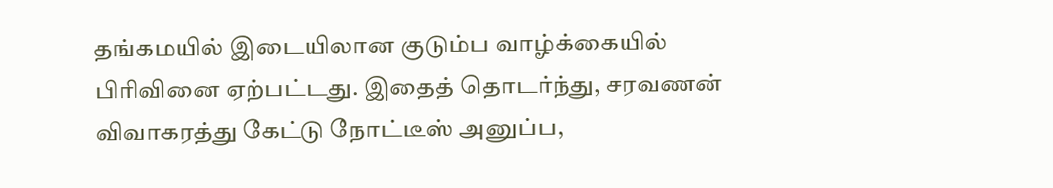தங்கமயில் இடையிலான குடும்ப வாழ்க்கையில் பிரிவினை ஏற்பட்டது. இதைத் தொடர்ந்து, சரவணன் விவாகரத்து கேட்டு நோட்டீஸ் அனுப்ப,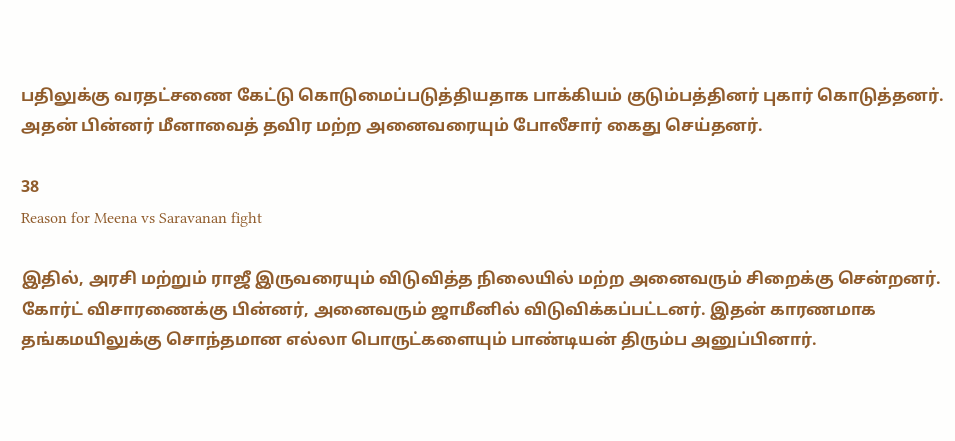பதிலுக்கு வரதட்சணை கேட்டு கொடுமைப்படுத்தியதாக பாக்கியம் குடும்பத்தினர் புகார் கொடுத்தனர். அதன் பின்னர் மீனாவைத் தவிர மற்ற அனைவரையும் போலீசார் கைது செய்தனர்.

38
Reason for Meena vs Saravanan fight

இதில், அரசி மற்றும் ராஜீ இருவரையும் விடுவித்த நிலையில் மற்ற அனைவரும் சிறைக்கு சென்றனர். கோர்ட் விசாரணைக்கு பின்னர், அனைவரும் ஜாமீனில் விடுவிக்கப்பட்டனர். இதன் காரணமாக தங்கமயிலுக்கு சொந்தமான எல்லா பொருட்களையும் பாண்டியன் திரும்ப அனுப்பினார்.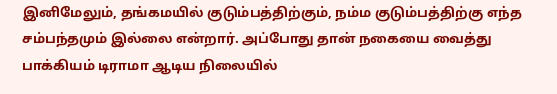இனிமேலும், தங்கமயில் குடும்பத்திற்கும், நம்ம குடும்பத்திற்கு எந்த சம்பந்தமும் இல்லை என்றார். அப்போது தான் நகையை வைத்து பாக்கியம் டிராமா ஆடிய நிலையில்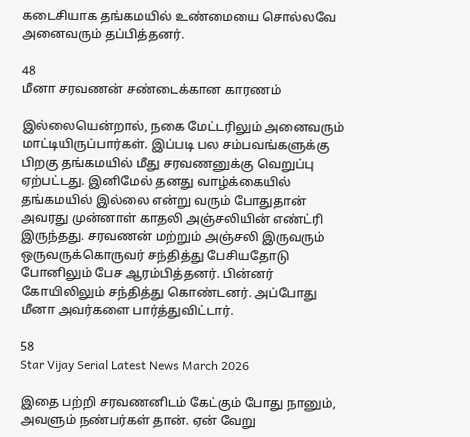கடைசியாக தங்கமயில் உண்மையை சொல்லவே அனைவரும் தப்பித்தனர்.

48
மீனா சரவணன் சண்டைக்கான காரணம்

இல்லையென்றால், நகை மேட்டரிலும் அனைவரும் மாட்டியிருப்பார்கள். இப்படி பல சம்பவங்களுக்கு பிறகு தங்கமயில் மீது சரவணனுக்கு வெறுப்பு ஏற்பட்டது. இனிமேல் தனது வாழ்க்கையில் தங்கமயில் இல்லை என்று வரும் போதுதான் அவரது முன்னாள் காதலி அஞ்சலியின் எண்ட்ரி இருந்தது. சரவணன் மற்றும் அஞ்சலி இருவரும் ஒருவருக்கொருவர் சந்தித்து பேசியதோடு போனிலும் பேச ஆரம்பித்தனர். பின்னர் கோயிலிலும் சந்தித்து கொண்டனர். அப்போது மீனா அவர்களை பார்த்துவிட்டார்.

58
Star Vijay Serial Latest News March 2026

இதை பற்றி சரவணனிடம் கேட்கும் போது நானும், அவளும் நண்பர்கள் தான். ஏன் வேறு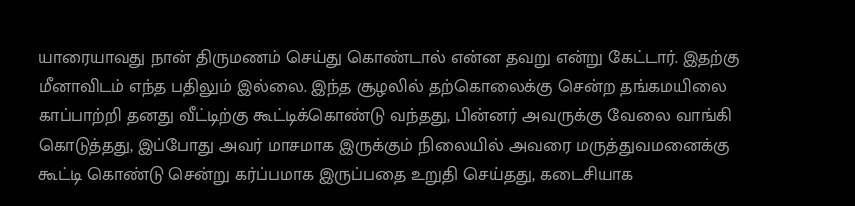யாரையாவது நான் திருமணம் செய்து கொண்டால் என்ன தவறு என்று கேட்டார். இதற்கு மீனாவிடம் எந்த பதிலும் இல்லை. இந்த சூழலில் தற்கொலைக்கு சென்ற தங்கமயிலை காப்பாற்றி தனது வீட்டிற்கு கூட்டிக்கொண்டு வந்தது, பின்னர் அவருக்கு வேலை வாங்கி கொடுத்தது, இப்போது அவர் மாசமாக இருக்கும் நிலையில் அவரை மருத்துவமனைக்கு கூட்டி கொண்டு சென்று கர்ப்பமாக இருப்பதை உறுதி செய்தது, கடைசியாக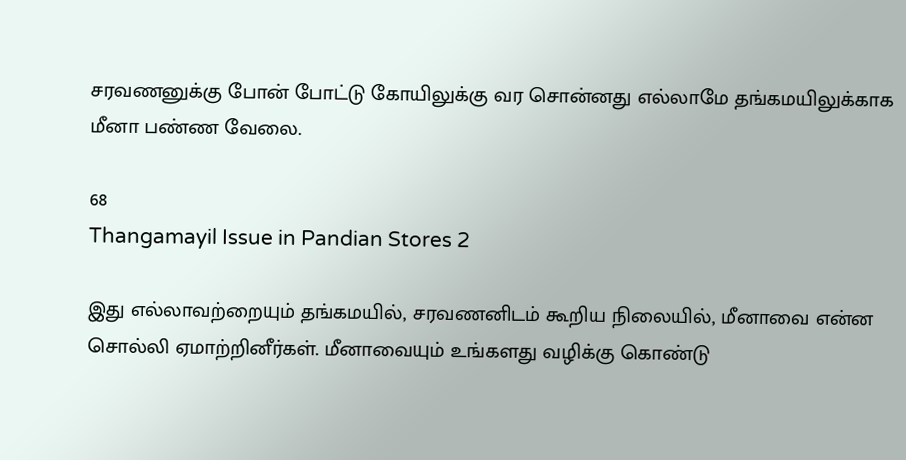சரவணனுக்கு போன் போட்டு கோயிலுக்கு வர சொன்னது எல்லாமே தங்கமயிலுக்காக மீனா பண்ண வேலை.

68
Thangamayil Issue in Pandian Stores 2

இது எல்லாவற்றையும் தங்கமயில், சரவணனிடம் கூறிய நிலையில், மீனாவை என்ன சொல்லி ஏமாற்றினீர்கள். மீனாவையும் உங்களது வழிக்கு கொண்டு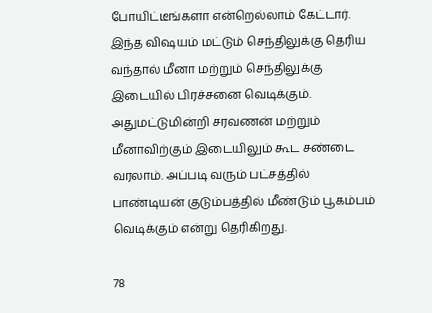போயிட்டீங்களா என்றெல்லாம் கேட்டார். இந்த விஷயம் மட்டும் செந்திலுக்கு தெரிய வந்தால் மீனா மற்றும் செந்திலுக்கு இடையில் பிரச்சனை வெடிக்கும். அதுமட்டுமின்றி சரவணன் மற்றும் மீனாவிற்கும் இடையிலும் கூட சண்டை வரலாம். அப்படி வரும் பட்சத்தில் பாண்டியன் குடும்பத்தில் மீண்டும் பூகம்பம் வெடிக்கும் என்று தெரிகிறது.

78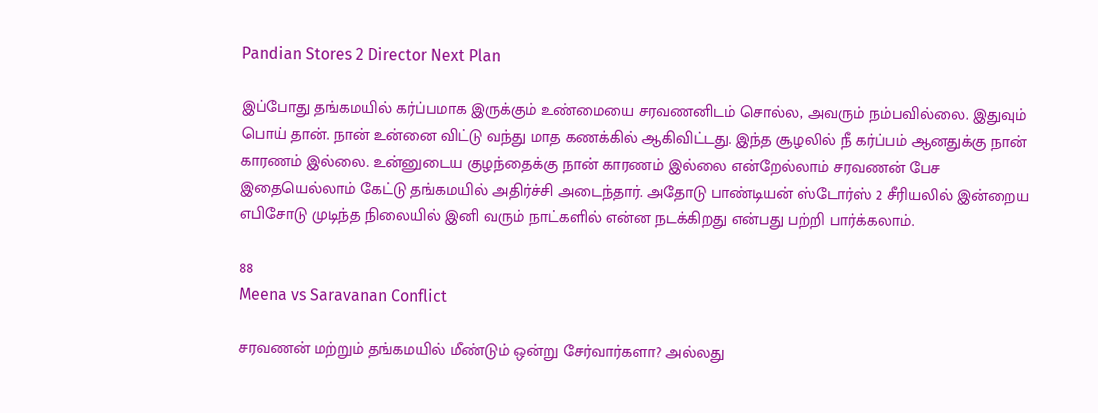Pandian Stores 2 Director Next Plan

இப்போது தங்கமயில் கர்ப்பமாக இருக்கும் உண்மையை சரவணனிடம் சொல்ல, அவரும் நம்பவில்லை. இதுவும் பொய் தான். நான் உன்னை விட்டு வந்து மாத கணக்கில் ஆகிவிட்டது. இந்த சூழலில் நீ கர்ப்பம் ஆனதுக்கு நான் காரணம் இல்லை. உன்னுடைய குழந்தைக்கு நான் காரணம் இல்லை என்றேல்லாம் சரவணன் பேச இதையெல்லாம் கேட்டு தங்கமயில் அதிர்ச்சி அடைந்தார். அதோடு பாண்டியன் ஸ்டோர்ஸ் 2 சீரியலில் இன்றைய எபிசோடு முடிந்த நிலையில் இனி வரும் நாட்களில் என்ன நடக்கிறது என்பது பற்றி பார்க்கலாம்.

88
Meena vs Saravanan Conflict

சரவணன் மற்றும் தங்கமயில் மீண்டும் ஒன்று சேர்வார்களா? அல்லது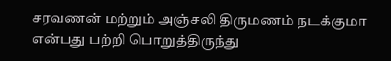சரவணன் மற்றும் அஞ்சலி திருமணம் நடக்குமா என்பது பற்றி பொறுத்திருந்து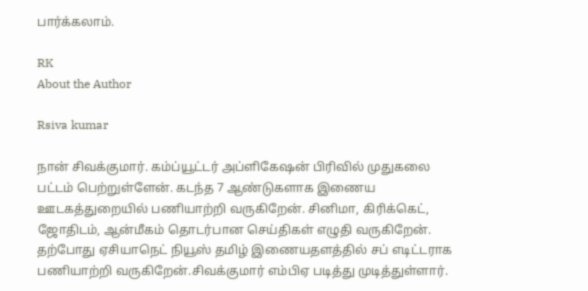பார்க்கலாம்.

RK
About the Author

Rsiva kumar

நான் சிவக்குமார். கம்ப்யூட்டர் அப்ளிகேஷன் பிரிவில் முதுகலை பட்டம் பெற்றுள்ளேன். கடந்த 7 ஆண்டுகளாக இணைய ஊடகத்துறையில் பணியாற்றி வருகிறேன். சினிமா, கிரிக்கெட், ஜோதிடம், ஆன்மீகம் தொடர்பான செய்திகள் எழுதி வருகிறேன். தற்போது ஏசியாநெட் நியூஸ் தமிழ் இணையதளத்தில் சப் எடிட்டராக பணியாற்றி வருகிறேன்.சிவக்குமார் எம்பிஏ படித்து முடித்துள்ளார்.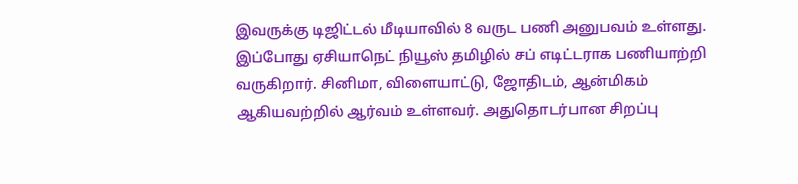இவருக்கு டிஜிட்டல் மீடியாவில் 8 வருட பணி அனுபவம் உள்ளது. இப்போது ஏசியாநெட் நியூஸ் தமிழில் சப் எடிட்டராக பணியாற்றி வருகிறார். சினிமா, விளையாட்டு, ஜோதிடம், ஆன்மிகம் ஆகியவற்றில் ஆர்வம் உள்ளவர். அதுதொடர்பான சிறப்பு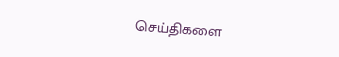செய்திகளை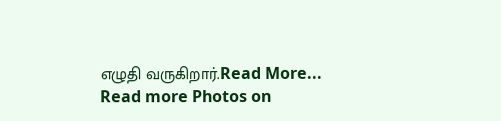எழுதி வருகிறார்.Read More...
Read more Photos on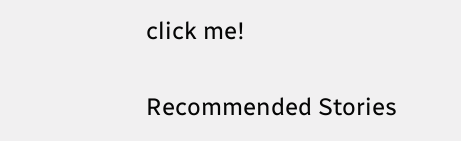click me!

Recommended Stories